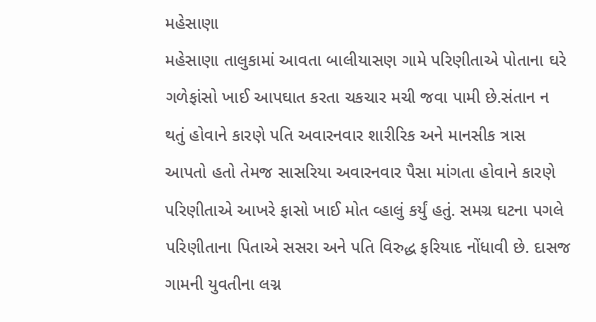મહેસાણા
મહેસાણા તાલુકામાં આવતા બાલીયાસણ ગામે પરિણીતાએ પોતાના ઘરે ગળેફાંસો ખાઈ આપઘાત કરતા ચકચાર મચી જવા પામી છે.સંતાન ન થતું હોવાને કારણે પતિ અવારનવાર શારીરિક અને માનસીક ત્રાસ આપતો હતો તેમજ સાસરિયા અવારનવાર પૈસા માંગતા હોવાને કારણે પરિણીતાએ આખરે ફાસો ખાઈ મોત વ્હાલું કર્યું હતું. સમગ્ર ઘટના પગલે પરિણીતાના પિતાએ સસરા અને પતિ વિરુદ્ધ ફરિયાદ નોંધાવી છે. દાસજ ગામની યુવતીના લગ્ન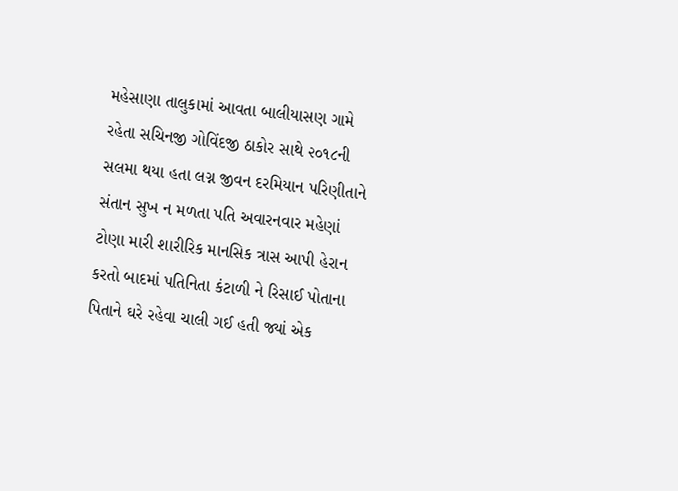મહેસાણા તાલુકામાં આવતા બાલીયાસણ ગામે રહેતા સચિનજી ગોવિંદજી ઠાકોર સાથે ૨૦૧૮ની સલમા થયા હતા લગ્ન જીવન દરમિયાન પરિણીતાને સંતાન સુખ ન મળતા પતિ અવારનવાર મહેણાં ટોણા મારી શારીરિક માનસિક ત્રાસ આપી હેરાન કરતો બાદમાં પતિનિતા કંટાળી ને રિસાઈ પોતાના પિતાને ઘરે રહેવા ચાલી ગઈ હતી જ્યાં એક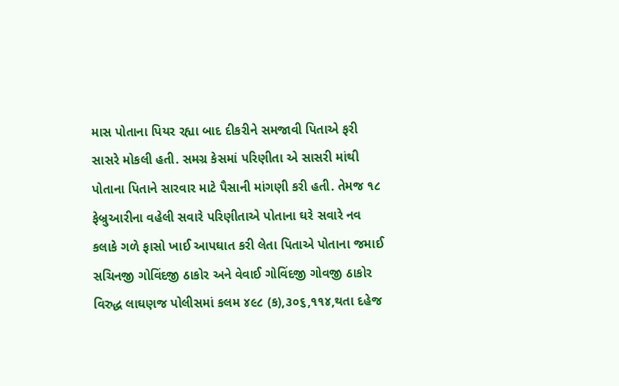માસ પોતાના પિયર રહ્યા બાદ દીકરીને સમજાવી પિતાએ ફરી સાસરે મોકલી હતી. સમગ્ર કેસમાં પરિણીતા એ સાસરી માંથી પોતાના પિતાને સારવાર માટે પૈસાની માંગણી કરી હતી. તેમજ ૧૮ ફેબ્રુઆરીના વહેલી સવારે પરિણીતાએ પોતાના ઘરે સવારે નવ કલાકે ગળે ફાસો ખાઈ આપઘાત કરી લેતા પિતાએ પોતાના જમાઈ સચિનજી ગોવિંદજી ઠાકોર અને વેવાઈ ગોવિંદજી ગોવજી ઠાકોર વિરુદ્ધ લાઘણજ પોલીસમાં કલમ ૪૯૮ (ક),૩૦૬,૧૧૪,થતા દહેજ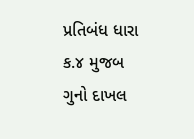પ્રતિબંધ ધારા ક.૪ મુજબ ગુનો દાખલ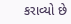કરાવ્યો છે